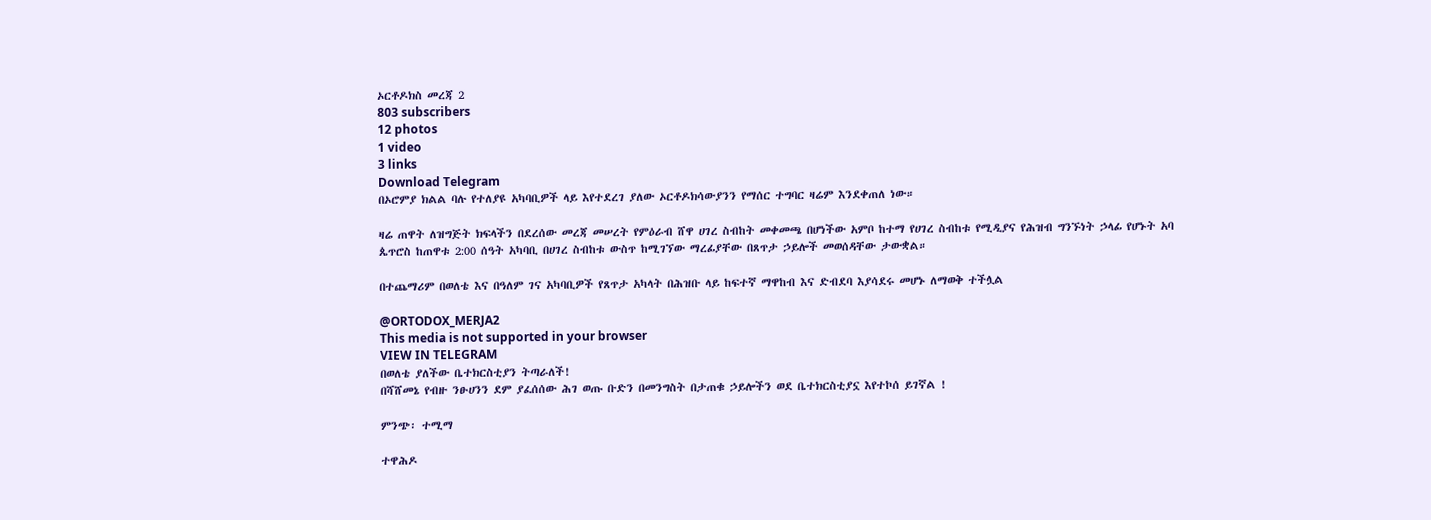ኦርቶዶክስ መረጃ 2
803 subscribers
12 photos
1 video
3 links
Download Telegram
በኦሮምያ ክልል ባሉ የተለያዩ አካባቢዎች ላይ እየተደረገ ያለው ኦርቶዶክሳውያንን የማሰር ተግባር ዛሬም እንደቀጠለ ነው።

ዛሬ ጠዋት ለዝግጅት ክፍላችን በደረሰው መረጃ መሠረት የምዕራብ ሸዋ ሀገረ ስብከት መቀመጫ በሆነችው አምቦ ከተማ የሀገረ ስብከቱ የሚዲያና የሕዝብ ግንኙነት ኃላፊ የሆኑት አባ ጴጥሮስ ከጠዋቱ 2:00 ሰዓት አካባቢ በሀገረ ስብከቱ ውስጥ ከሚገኘው ማረፊያቸው በጸጥታ ኃይሎች መወሰዳቸው ታውቋል።

በተጨማሪም በወለቴ እና በዓለም ገና አካባቢዎች የጸጥታ አካላት በሕዝቡ ላይ ከፍተኛ ማዋከብ እና ድብደባ እያሳደሩ መሆኑ ለማወቅ ተችሏል

@ORTODOX_MERJA2
This media is not supported in your browser
VIEW IN TELEGRAM
በወለቴ ያለችው ቤተክርስቲያን ትጣራለች!
በሻሸመኔ የብዙ ንፁሀንን ደም ያፈሰሰው ሕገ ወጡ ቡድን በመንግስት በታጠቁ ኃይሎችን ወደ ቤተክርስቲያኗ እየተኮሰ ይገኛል !

ምንጭ፡ ተሚማ

ተዋሕዶ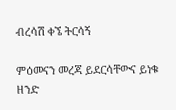ብረሳሽ ቀኜ ትርሳኝ

ምዕመናን መረጃ ይደርሳቸውና ይነቁ ዘንድ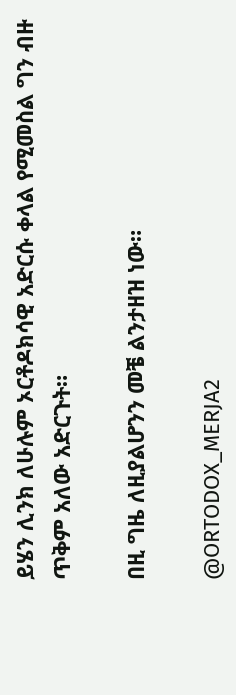ይሄን ሊንክ ለሁሉም ኦርቶዶክሳዊ አድርሱ ቀላል የሚመስል ግን ብዙ ጥቅም አለው አድርጉት።

በዚ ግዜ ለዚያልሆንን መቼ ልንታዘዝ ነው።

@ORTODOX_MERJA2